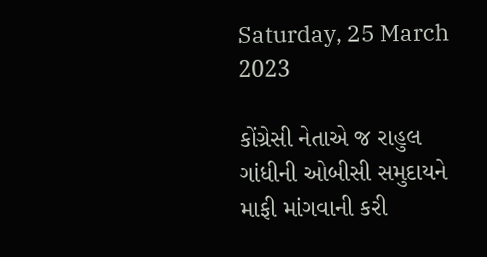Saturday, 25 March 2023

કોંગ્રેસી નેતાએ જ રાહુલ ગાંધીની ઓબીસી સમુદાયને માફી માંગવાની કરી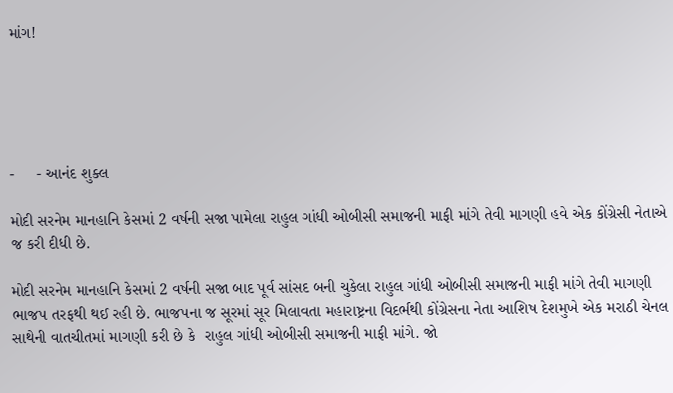માંગ!





-     - આનંદ શુક્લ

મોદી સરનેમ માનહાનિ કેસમાં 2 વર્ષની સજા પામેલા રાહુલ ગાંધી ઓબીસી સમાજની માફી માંગે તેવી માગણી હવે એક કોંગ્રેસી નેતાએ જ કરી દીધી છે.

મોદી સરનેમ માનહાનિ કેસમાં 2 વર્ષની સજા બાદ પૂર્વ સાંસદ બની ચુકેલા રાહુલ ગાંધી ઓબીસી સમાજની માફી માંગે તેવી માગણી ભાજપ તરફથી થઈ રહી છે. ભાજપના જ સૂરમાં સૂર મિલાવતા મહારાષ્ટ્રના વિદર્ભથી કોંગ્રેસના નેતા આશિષ દેશમુખે એક મરાઠી ચેનલ સાથેની વાતચીતમાં માગણી કરી છે કે  રાહુલ ગાંધી ઓબીસી સમાજની માફી માંગે. જો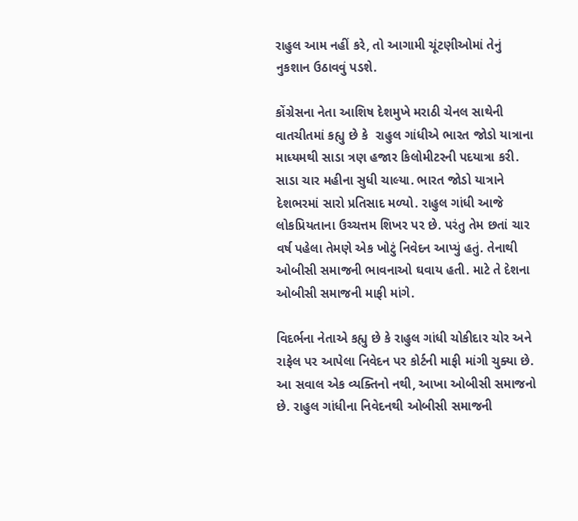રાહુલ આમ નહીં કરે, તો આગામી ચૂંટણીઓમાં તેનું નુકશાન ઉઠાવવું પડશે.

કોંગ્રેસના નેતા આશિષ દેશમુખે મરાઠી ચેનલ સાથેની વાતચીતમાં કહ્યુ છે કે  રાહુલ ગાંધીએ ભારત જોડો યાત્રાના માધ્યમથી સાડા ત્રણ હજાર કિલોમીટરની પદયાત્રા કરી. સાડા ચાર મહીના સુધી ચાલ્યા. ભારત જોડો યાત્રાને દેશભરમાં સારો પ્રતિસાદ મળ્યો. રાહુલ ગાંધી આજે લોકપ્રિયતાના ઉચ્ચત્તમ શિખર પર છે. પરંતુ તેમ છતાં ચાર વર્ષ પહેલા તેમણે એક ખોટું નિવેદન આપ્યું હતું. તેનાથી ઓબીસી સમાજની ભાવનાઓ ઘવાય હતી. માટે તે દેશના ઓબીસી સમાજની માફી માંગે.

વિદર્ભના નેતાએ કહ્યુ છે કે રાહુલ ગાંધી ચોકીદાર ચોર અને રાફેલ પર આપેલા નિવેદન પર કોર્ટની માફી માંગી ચુક્યા છે. આ સવાલ એક વ્યક્તિનો નથી, આખા ઓબીસી સમાજનો છે. રાહુલ ગાંધીના નિવેદનથી ઓબીસી સમાજની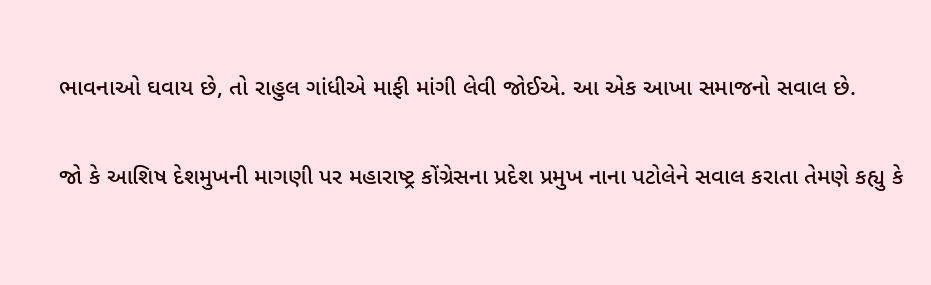ભાવનાઓ ઘવાય છે, તો રાહુલ ગાંધીએ માફી માંગી લેવી જોઈએ. આ એક આખા સમાજનો સવાલ છે.

જો કે આશિષ દેશમુખની માગણી પર મહારાષ્ટ્ર કોંગ્રેસના પ્રદેશ પ્રમુખ નાના પટોલેને સવાલ કરાતા તેમણે કહ્યુ કે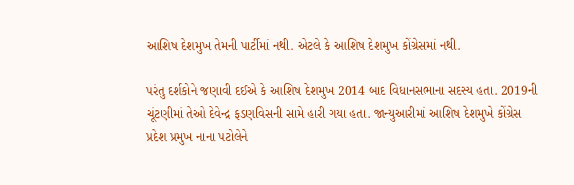આશિષ દેશમુખ તેમની પાર્ટીમાં નથી. એટલે કે આશિષ દેશમુખ કોંગ્રેસમાં નથી.

પરંતુ દર્શકોને જણાવી દઈએ કે આશિષ દેશમુખ 2014 બાદ વિધાનસભાના સદસ્ય હતા. 2019ની ચૂંટણીમાં તેઓ દેવેન્દ્ર ફડણવિસની સામે હારી ગયા હતા. જાન્યુઆરીમાં આશિષ દેશમુખે કોંગ્રેસ પ્રદેશ પ્રમુખ નાના પટોલેને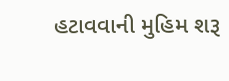હટાવવાની મુહિમ શરૂ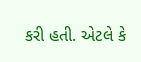કરી હતી. એટલે કે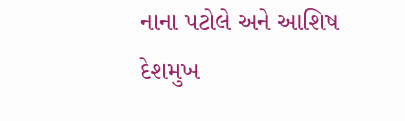નાના પટોલે અને આશિષ દેશમુખ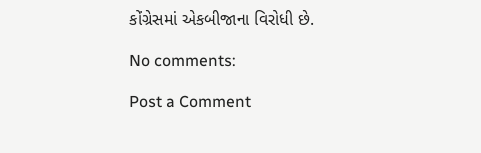કોંગ્રેસમાં એકબીજાના વિરોધી છે.

No comments:

Post a Comment